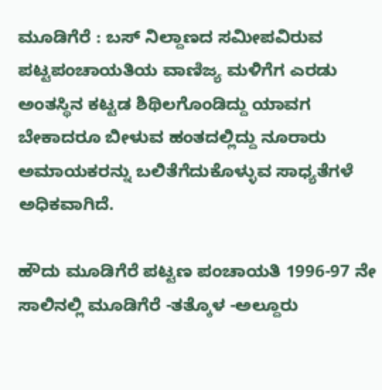ಮೂಡಿಗೆರೆ : ಬಸ್ ನಿಲ್ದಾಣದ ಸಮೀಪವಿರುವ ಪಟ್ಟಪಂಚಾಯತಿಯ ವಾಣಿಜ್ಯ ಮಳಿಗೆಗ ಎರಡು ಅಂತಸ್ಥಿನ ಕಟ್ಟಡ ಶಿಥಿಲಗೊಂಡಿದ್ದು ಯಾವಗ ಬೇಕಾದರೂ ಬೀಳುವ ಹಂತದಲ್ಲಿದ್ದು ನೂರಾರು ಅಮಾಯಕರನ್ನು ಬಲಿತೆಗೆದುಕೊಳ್ಳುವ ಸಾಧ್ಯತೆಗಳೆ ಅಧಿಕವಾಗಿದೆ.

ಹೌದು ಮೂಡಿಗೆರೆ ಪಟ್ಟಣ ಪಂಚಾಯತಿ 1996-97 ನೇ ಸಾಲಿನಲ್ಲಿ ಮೂಡಿಗೆರೆ -ತತ್ಕೊಳ -ಅಲ್ದೂರು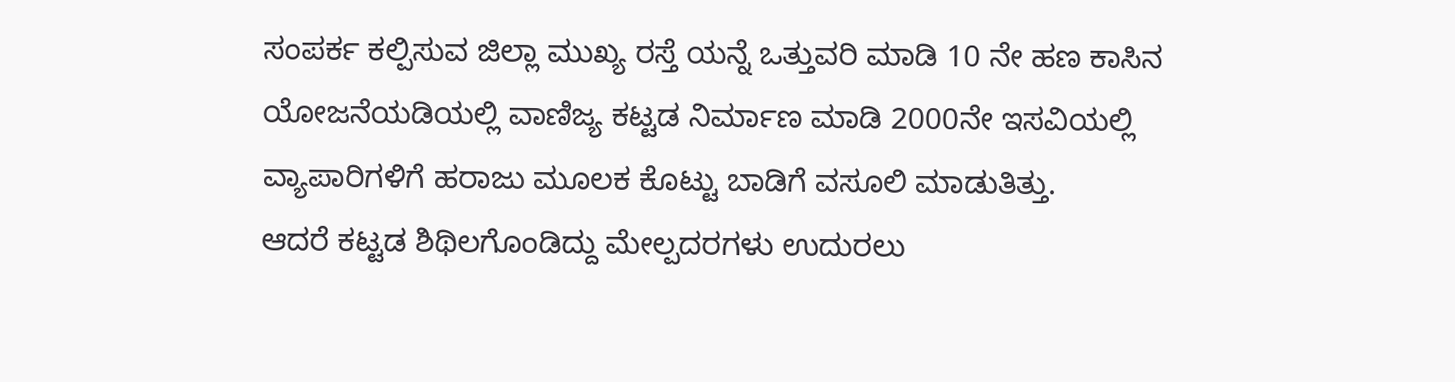ಸಂಪರ್ಕ ಕಲ್ಪಿಸುವ ಜಿಲ್ಲಾ ಮುಖ್ಯ ರಸ್ತೆ ಯನ್ನೆ ಒತ್ತುವರಿ ಮಾಡಿ 10 ನೇ ಹಣ ಕಾಸಿನ ಯೋಜನೆಯಡಿಯಲ್ಲಿ ವಾಣಿಜ್ಯ ಕಟ್ಟಡ ನಿರ್ಮಾಣ ಮಾಡಿ 2000ನೇ ಇಸವಿಯಲ್ಲಿ ವ್ಯಾಪಾರಿಗಳಿಗೆ ಹರಾಜು ಮೂಲಕ ಕೊಟ್ಟು ಬಾಡಿಗೆ ವಸೂಲಿ ಮಾಡುತಿತ್ತು.
ಆದರೆ ಕಟ್ಟಡ ಶಿಥಿಲಗೊಂಡಿದ್ದು ಮೇಲ್ಪದರಗಳು ಉದುರಲು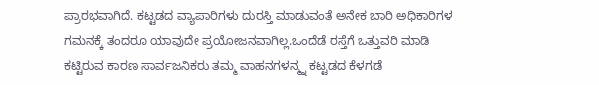ಪ್ರಾರಭವಾಗಿದೆ. ಕಟ್ಟಡದ ವ್ಯಾಪಾರಿಗಳು ದುರಸ್ತಿ ಮಾಡುವಂತೆ ಅನೇಕ ಬಾರಿ ಅಧಿಕಾರಿಗಳ ಗಮನಕ್ಕೆ ತಂದರೂ ಯಾವುದೇ ಪ್ರಯೋಜನವಾಗಿಲ್ಲ.ಒಂದೆಡೆ ರಸ್ತೆಗೆ ಒತ್ತುವರಿ ಮಾಡಿ ಕಟ್ಟಿರುವ ಕಾರಣ ಸಾರ್ವಜನಿಕರು ತಮ್ಮ ವಾಹನಗಳನ್ಮ್ನ ಕಟ್ಟಡದ ಕೆಳಗಡೆ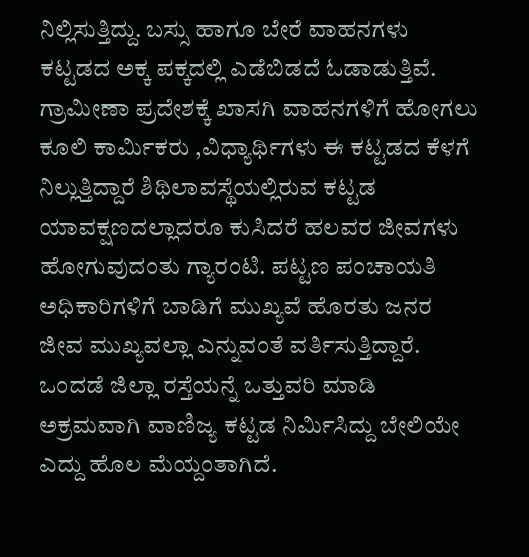ನಿಲ್ಲಿಸುತ್ತಿದ್ದು. ಬಸ್ಸು ಹಾಗೂ ಬೇರೆ ವಾಹನಗಳು ಕಟ್ಟಡದ ಅಕ್ಕ ಪಕ್ಕದಲ್ಲಿ ಎಡೆಬಿಡದೆ ಓಡಾಡುತ್ತಿವೆ. ಗ್ರಾಮೀಣಾ ಪ್ರದೇಶಕ್ಕೆ ಖಾಸಗಿ ವಾಹನಗಳಿಗೆ ಹೋಗಲು ಕೂಲಿ ಕಾರ್ಮಿಕರು ,ವಿಧ್ಯಾರ್ಥಿಗಳು ಈ ಕಟ್ಟಡದ ಕೆಳಗೆ ನಿಲ್ಲುತ್ತಿದ್ದಾರೆ ಶಿಥಿಲಾವಸ್ಥೆಯಲ್ಲಿರುವ ಕಟ್ಟಡ ಯಾವಕ್ಷಣದಲ್ಲಾದರೂ ಕುಸಿದರೆ ಹಲವರ ಜೀವಗಳು ಹೋಗುವುದಂತು ಗ್ಯಾರಂಟಿ. ಪಟ್ಟಣ ಪಂಚಾಯತಿ ಅಧಿಕಾರಿಗಳಿಗೆ ಬಾಡಿಗೆ ಮುಖ್ಯವೆ ಹೊರತು ಜನರ ಜೀವ ಮುಖ್ಯವಲ್ಲಾ ಎನ್ನುವಂತೆ ವರ್ತಿಸುತ್ತಿದ್ದಾರೆ.
ಒಂದಡೆ ಜಿಲ್ಲಾ ರಸ್ತೆಯನ್ನೆ ಒತ್ತುವರಿ ಮಾಡಿ ಅಕ್ರಮವಾಗಿ ವಾಣಿಜ್ಯ ಕಟ್ಟಡ ನಿರ್ಮಿಸಿದ್ದು ಬೇಲಿಯೇ ಎದ್ದು ಹೊಲ ಮೆಯ್ದಂತಾಗಿದೆ.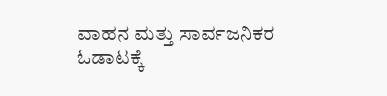ವಾಹನ ಮತ್ತು ಸಾರ್ವಜನಿಕರ ಓಡಾಟಕ್ಕೆ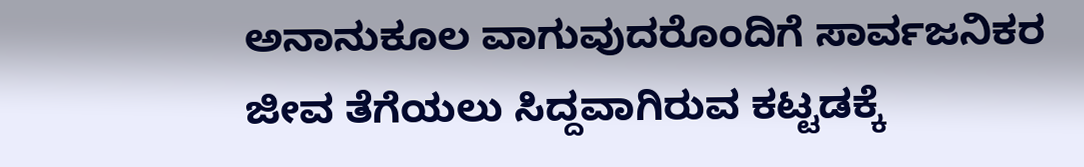ಅನಾನುಕೂಲ ವಾಗುವುದರೊಂದಿಗೆ ಸಾರ್ವಜನಿಕರ ಜೀವ ತೆಗೆಯಲು ಸಿದ್ದವಾಗಿರುವ ಕಟ್ಟಡಕ್ಕೆ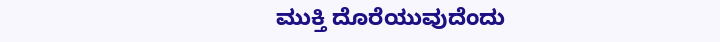ಮುಕ್ತಿ ದೊರೆಯುವುದೆಂದು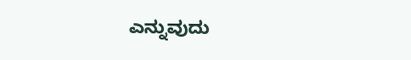ಎನ್ನುವುದು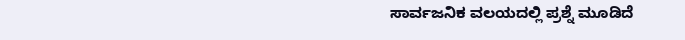ಸಾರ್ವಜನಿಕ ವಲಯದಲ್ಲಿ ಪ್ರಶ್ನೆ ಮೂಡಿದೆ